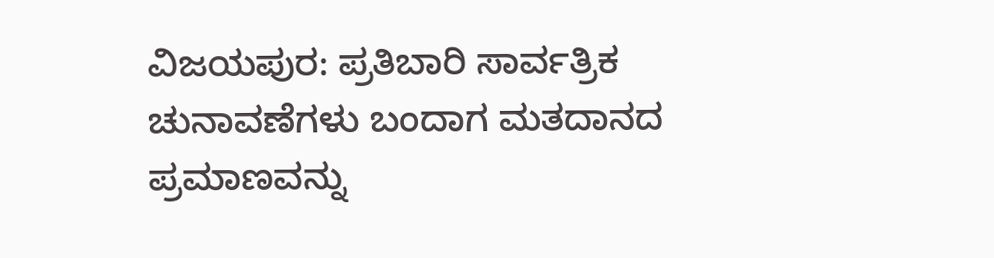ವಿಜಯಪುರ: ಪ್ರತಿಬಾರಿ ಸಾರ್ವತ್ರಿಕ ಚುನಾವಣೆಗಳು ಬಂದಾಗ ಮತದಾನದ ಪ್ರಮಾಣವನ್ನು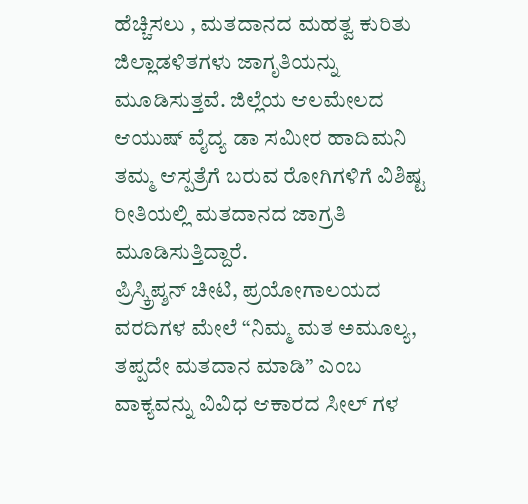ಹೆಚ್ಚಿಸಲು , ಮತದಾನದ ಮಹತ್ವ ಕುರಿತು ಜಿಲ್ಲಾಡಳಿತಗಳು ಜಾಗೃತಿಯನ್ನು ಮೂಡಿಸುತ್ತವೆ. ಜಿಲ್ಲೆಯ ಆಲಮೇಲದ ಆಯುಷ್ ವೈದ್ಯ ಡಾ ಸಮೀರ ಹಾದಿಮನಿ ತಮ್ಮ ಆಸ್ಪತ್ರೆಗೆ ಬರುವ ರೋಗಿಗಳಿಗೆ ವಿಶಿಷ್ಟ ರೀತಿಯಲ್ಲಿ ಮತದಾನದ ಜಾಗ್ರತಿ ಮೂಡಿಸುತ್ತಿದ್ದಾರೆ.
ಪ್ರಿಸ್ಕ್ರಿಪ್ಶನ್ ಚೀಟಿ, ಪ್ರಯೋಗಾಲಯದ ವರದಿಗಳ ಮೇಲೆ “ನಿಮ್ಮ ಮತ ಅಮೂಲ್ಯ, ತಪ್ಪದೇ ಮತದಾನ ಮಾಡಿ” ಎಂಬ ವಾಕ್ಯವನ್ನು ವಿವಿಧ ಆಕಾರದ ಸೀಲ್ ಗಳ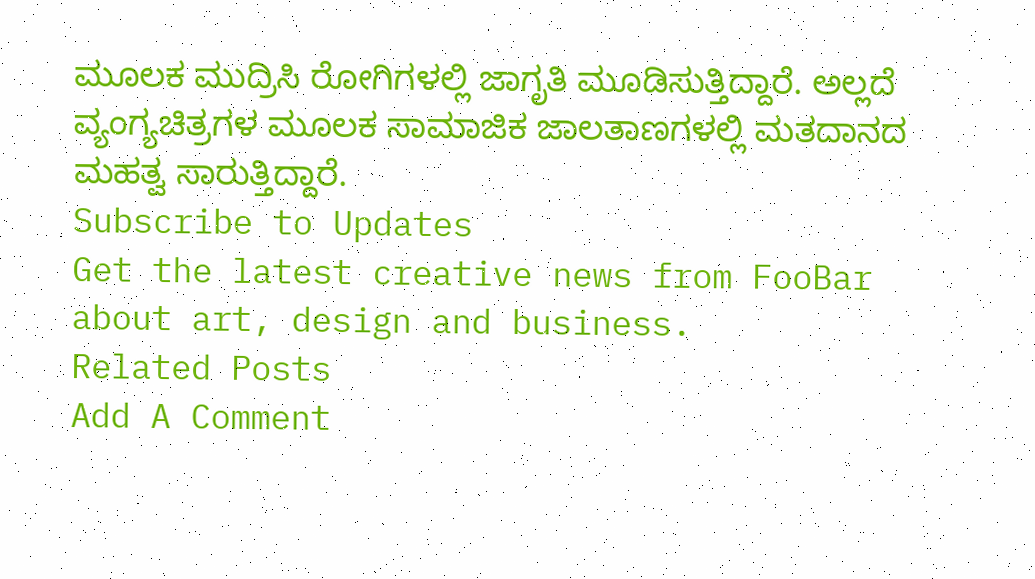ಮೂಲಕ ಮುದ್ರಿಸಿ ರೋಗಿಗಳಲ್ಲಿ ಜಾಗೃತಿ ಮೂಡಿಸುತ್ತಿದ್ದಾರೆ. ಅಲ್ಲದೆ ವ್ಯಂಗ್ಯಚಿತ್ರಗಳ ಮೂಲಕ ಸಾಮಾಜಿಕ ಜಾಲತಾಣಗಳಲ್ಲಿ ಮತದಾನದ ಮಹತ್ವ ಸಾರುತ್ತಿದ್ದಾರೆ.
Subscribe to Updates
Get the latest creative news from FooBar about art, design and business.
Related Posts
Add A Comment